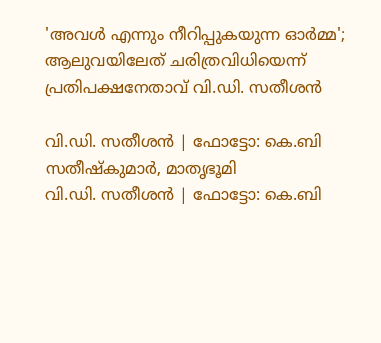'അവള്‍ എന്നും നീറിപ്പുകയുന്ന ഓര്‍മ്മ'; ആലുവയിലേത് ചരിത്രവിധിയെന്ന് പ്രതിപക്ഷനേതാവ് വി.ഡി. സതീശന്‍

വി.ഡി. സതീശന്‍ | ഫോട്ടോ: കെ.ബി സതീഷ്‌കുമാര്‍, മാതൃഭൂമി
വി.ഡി. സതീശന്‍ | ഫോട്ടോ: കെ.ബി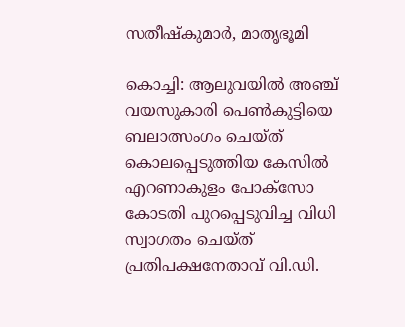സതീഷ്‌കുമാര്‍, മാതൃഭൂമി

കൊച്ചി: ആലുവയില്‍ അഞ്ച് വയസുകാരി പെണ്‍കുട്ടിയെ ബലാത്സംഗം ചെയ്ത് കൊലപ്പെടുത്തിയ കേസില്‍ എറണാകുളം പോക്‌സോ കോടതി പുറപ്പെടുവിച്ച വിധി സ്വാഗതം ചെയ്ത് പ്രതിപക്ഷനേതാവ് വി.ഡി.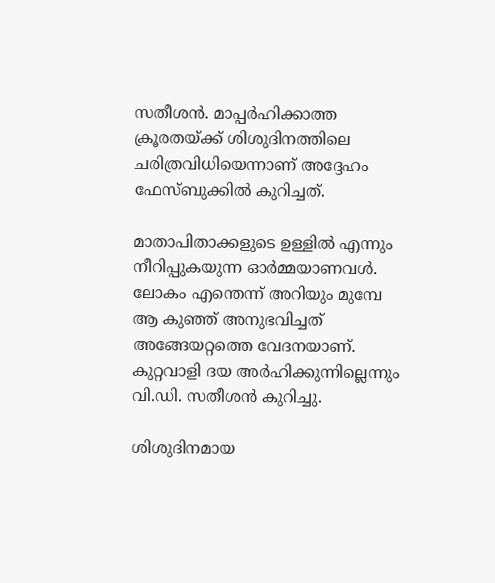സതീശന്‍. മാപ്പര്‍ഹിക്കാത്ത ക്രൂരതയ്ക്ക് ശിശുദിനത്തിലെ ചരിത്രവിധിയെന്നാണ് അദ്ദേഹം ഫേസ്ബുക്കില്‍ കുറിച്ചത്.

മാതാപിതാക്കളുടെ ഉള്ളില്‍ എന്നും നീറിപ്പുകയുന്ന ഓര്‍മ്മയാണവള്‍. ലോകം എന്തെന്ന് അറിയും മുമ്പേ ആ കുഞ്ഞ് അനുഭവിച്ചത് അങ്ങേയറ്റത്തെ വേദനയാണ്. കുറ്റവാളി ദയ അര്‍ഹിക്കുന്നില്ലെന്നും വി.ഡി. സതീശന്‍ കുറിച്ചു.

ശിശുദിനമായ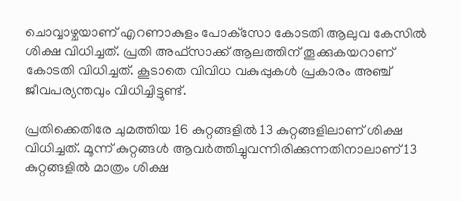ചൊവ്വാഴ്ചയാണ് എറണാകുളം പോക്‌സോ കോടതി ആലുവ കേസില്‍ ശിക്ഷ വിധിച്ചത്. പ്രതി അഫ്‌സാക്ക് ആലത്തിന് തൂക്കുകയറാണ് കോടതി വിധിച്ചത്. കൂടാതെ വിവിധ വകുപ്പുകള്‍ പ്രകാരം അഞ്ച് ജീവപര്യന്തവും വിധിച്ചിട്ടുണ്ട്.

പ്രതിക്കെതിരേ ചുമത്തിയ 16 കുറ്റങ്ങളില്‍ 13 കുറ്റങ്ങളിലാണ് ശിക്ഷ വിധിച്ചത്. മൂന്ന് കുറ്റങ്ങള്‍ ആവര്‍ത്തിച്ചുവന്നിരിക്കുന്നതിനാലാണ് 13 കുറ്റങ്ങളില്‍ മാത്രം ശിക്ഷ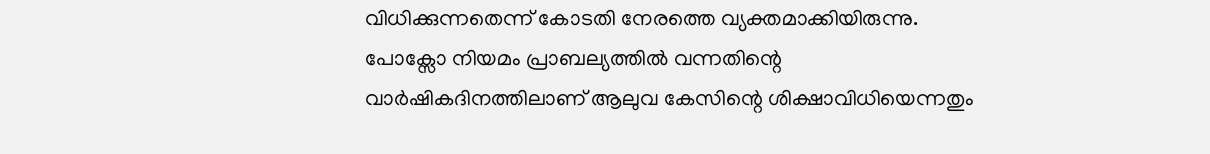വിധിക്കുന്നതെന്ന് കോടതി നേരത്തെ വ്യക്തമാക്കിയിരുന്നു. പോക്സോ നിയമം പ്രാബല്യത്തില്‍ വന്നതിന്റെ വാര്‍ഷികദിനത്തിലാണ് ആലുവ കേസിന്റെ ശിക്ഷാവിധിയെന്നതും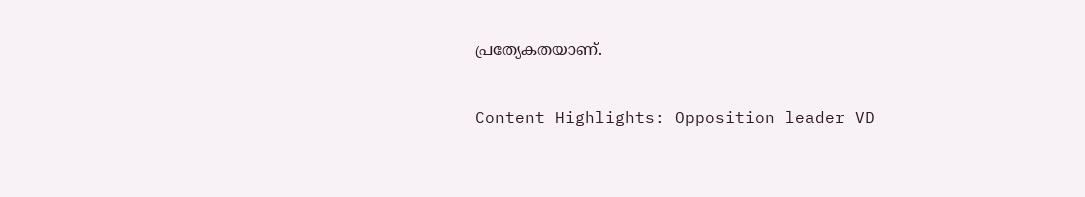പ്രത്യേകതയാണ്.

Content Highlights: Opposition leader VD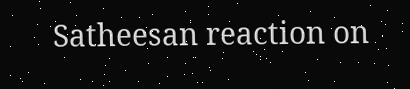Satheesan reaction on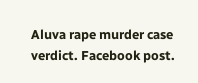Aluva rape murder case verdict. Facebook post.